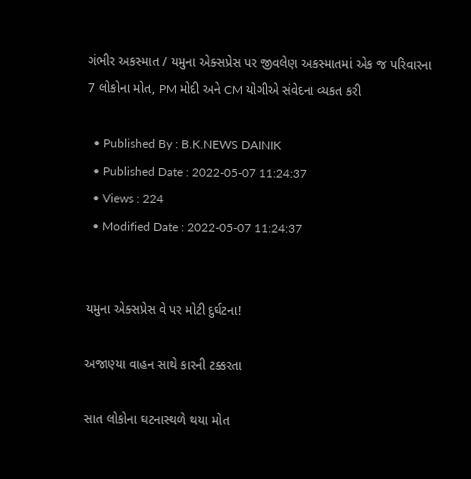ગંભીર અકસ્માત / યમુના એક્સપ્રેસ પર જીવલેણ અકસ્માતમાં એક જ પરિવારના 7 લોકોના મોત, PM મોદી અને CM યોગીએ સંવેદના વ્યકત કરી

  • Published By : B.K.NEWS DAINIK
  • Published Date : 2022-05-07 11:24:37
  • Views : 224
  • Modified Date : 2022-05-07 11:24:37


યમુના એક્સપ્રેસ વે પર મોટી દુર્ઘટના!

અજાણ્યા વાહન સાથે કારની ટક્કરતા

સાત લોકોના ઘટનાસ્થળે થયા મોત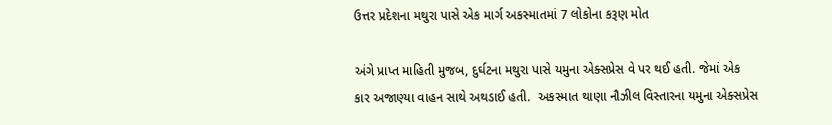ઉત્તર પ્રદેશના મથુરા પાસે એક માર્ગ અકસ્માતમાં 7 લોકોના કરૂણ મોત

અંગે પ્રાપ્ત માહિતી મુજબ, દુર્ઘટના મથુરા પાસે યમુના એક્સપ્રેસ વે પર થઈ હતી. જેમાં એક કાર અજાણ્યા વાહન સાથે અથડાઈ હતી.  અકસ્માત થાણા નૌઝીલ વિસ્તારના યમુના એક્સપ્રેસ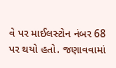વે પર માઈલસ્ટોન નંબર 68 પર થયો હતો. જણાવવામાં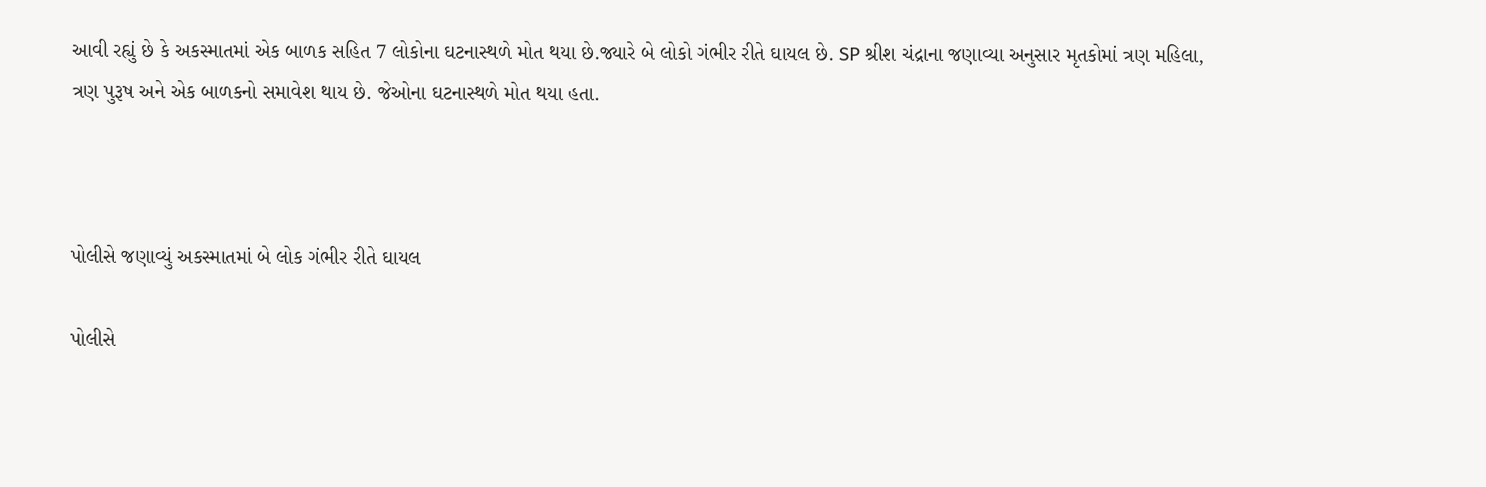આવી રહ્યું છે કે અકસ્માતમાં એક બાળક સહિત 7 લોકોના ઘટનાસ્થળે મોત થયા છે.જ્યારે બે લોકો ગંભીર રીતે ઘાયલ છે. SP શ્રીશ ચંદ્રાના જણાવ્યા અનુસાર મૃતકોમાં ત્રણ મહિલા, ત્રણ પુરૂષ અને એક બાળકનો સમાવેશ થાય છે. જેઓના ઘટનાસ્થળે મોત થયા હતા.



પોલીસે જણાવ્યું અકસ્માતમાં બે લોક ગંભીર રીતે ઘાયલ

પોલીસે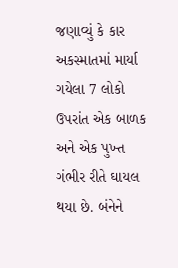જણાવ્યું કે કાર અકસ્માતમાં માર્યા ગયેલા 7 લોકો ઉપરાંત એક બાળક અને એક પુખ્ત ગંભીર રીતે ઘાયલ થયા છે. બંનેને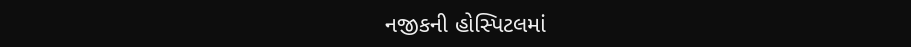નજીકની હોસ્પિટલમાં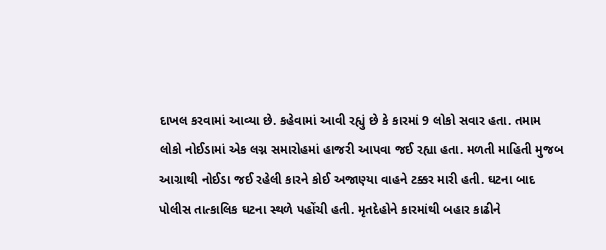દાખલ કરવામાં આવ્યા છે. કહેવામાં આવી રહ્યું છે કે કારમાં 9 લોકો સવાર હતા. તમામ લોકો નોઈડામાં એક લગ્ન સમારોહમાં હાજરી આપવા જઈ રહ્યા હતા. મળતી માહિતી મુજબ આગ્રાથી નોઈડા જઈ રહેલી કારને કોઈ અજાણ્યા વાહને ટક્કર મારી હતી. ઘટના બાદ પોલીસ તાત્કાલિક ઘટના સ્થળે પહોંચી હતી. મૃતદેહોને કારમાંથી બહાર કાઢીને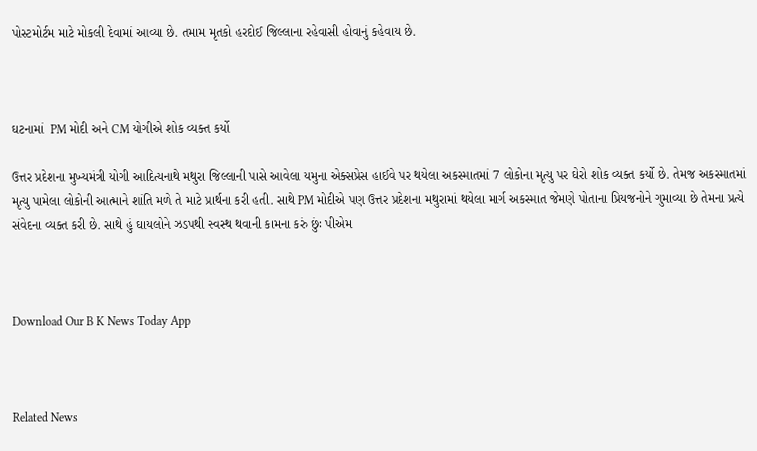પોસ્ટમોર્ટમ માટે મોકલી દેવામાં આવ્યા છે. તમામ મૃતકો હરદોઈ જિલ્લાના રહેવાસી હોવાનું કહેવાય છે.



ઘટનામાં  PM મોદી અને CM યોગીએ શોક વ્યક્ત કર્યો

ઉત્તર પ્રદેશના મુખ્યમંત્રી યોગી આદિત્યનાથે મથુરા જિલ્લાની પાસે આવેલા યમુના એક્સપ્રેસ હાઈવે પર થયેલા અકસ્માતમાં 7 લોકોના મૃત્યુ પર ઘેરો શોક વ્યક્ત કર્યો છે. તેમજ અકસ્માતમાં મૃત્યુ પામેલા લોકોની આત્માને શાંતિ મળે તે માટે પ્રાર્થના કરી હતી. સાથે PM મોદીએ પણ ઉત્તર પ્રદેશના મથુરામાં થયેલા માર્ગ અકસ્માત જેમણે પોતાના પ્રિયજનોને ગુમાવ્યા છે તેમના પ્રત્યે સંવેદના વ્યક્ત કરી છે. સાથે હું ઘાયલોને ઝડપથી સ્વસ્થ થવાની કામના કરું છુંઃ પીએમ



Download Our B K News Today App



Related News